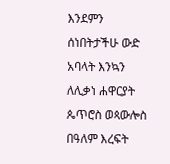እንደምን ሰነበትታችሁ ውድ አባላት እንኳን ለሊቃነ ሐዋርያት ጴጥሮስ ወጳውሎስ በዓለም እረፍት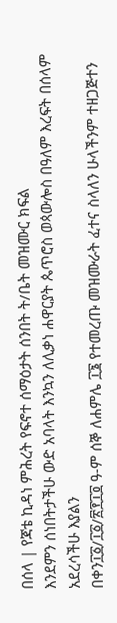በሰላ | የጃቴ ኪዳነ ምሕረት የፍኖተ ሰማዕታት ሰንበት ት/ቤት መዝሙር ክፍል
እንደምን ሰነበትታችሁ ውድ አባላት እንኳን ለሊቃነ ሐዋርያት ጴጥሮስ ወጳውሎስ በዓለም እረፍት በሰላም አደረሳችሁ እያልን
በቀን፲፩/፲፩/፳፻፲፬ ዓ-ም ሰኞ ለሐምሌ ፲፮ የተመረጡ መዝሙራት ፈተና ስላለን ሁላችንም ተዘጋጅተን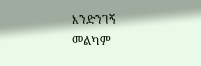እንድንገኝ
መልካም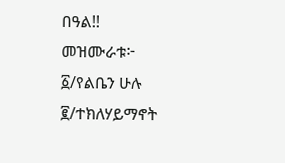በዓል!!
መዝሙራቱ፦
፩/የልቤን ሁሉ
፪/ተክለሃይማኖት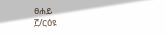ፀሐይ
፫/ርዕዩ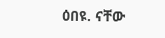ዕበዩ. ናቸው